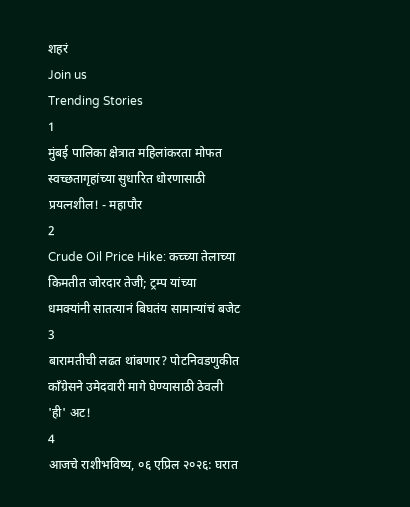शहरं
Join us
Trending Stories
1
मुंबई पालिका क्षेत्रात महिलांकरता मोफत स्वच्छतागृहांच्या सुधारित धोरणासाठी प्रयत्नशील! - महापौर
2
Crude Oil Price Hike: कच्च्या तेलाच्या किमतीत जोरदार तेजी; ट्रम्प यांच्या धमक्यांनी सातत्यानं बिघतंय सामान्यांचं बजेट
3
बारामतीची लढत थांबणार? पोटनिवडणुकीत काँग्रेसने उमेदवारी मागे घेण्यासाठी ठेवली 'ही' अट!
4
आजचे राशीभविष्य, ०६ एप्रिल २०२६: घरात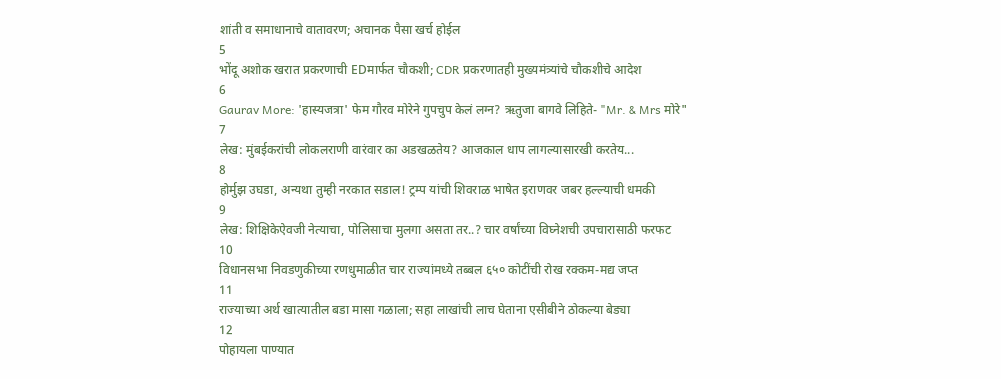शांती व समाधानाचे वातावरण; अचानक पैसा खर्च होईल
5
भोंदू अशोक खरात प्रकरणाची EDमार्फत चौकशी; CDR प्रकरणातही मुख्यमंत्र्यांचे चौकशीचे आदेश
6
Gaurav More: 'हास्यजत्रा' फेम गौरव मोरेने गुपचुप केलं लग्न? ऋतुजा बागवे लिहिते- "Mr. & Mrs मोरे"
7
लेख: मुंबईकरांची लोकलराणी वारंवार का अडखळतेय? आजकाल धाप लागल्यासारखी करतेय...
8
होर्मुझ उघडा, अन्यथा तुम्ही नरकात सडाल! ट्रम्प यांची शिवराळ भाषेत इराणवर जबर हल्ल्याची धमकी
9
लेख: शिक्षिकेऐवजी नेत्याचा, पोलिसाचा मुलगा असता तर..? चार वर्षांच्या विघ्नेशची उपचारासाठी फरफट
10
विधानसभा निवडणुकीच्या रणधुमाळीत चार राज्यांमध्ये तब्बल ६५० कोटींची रोख रक्कम-मद्य जप्त
11
राज्याच्या अर्थ खात्यातील बडा मासा गळाला; सहा लाखांची लाच घेताना एसीबीने ठोकल्या बेड्या
12
पोहायला पाण्यात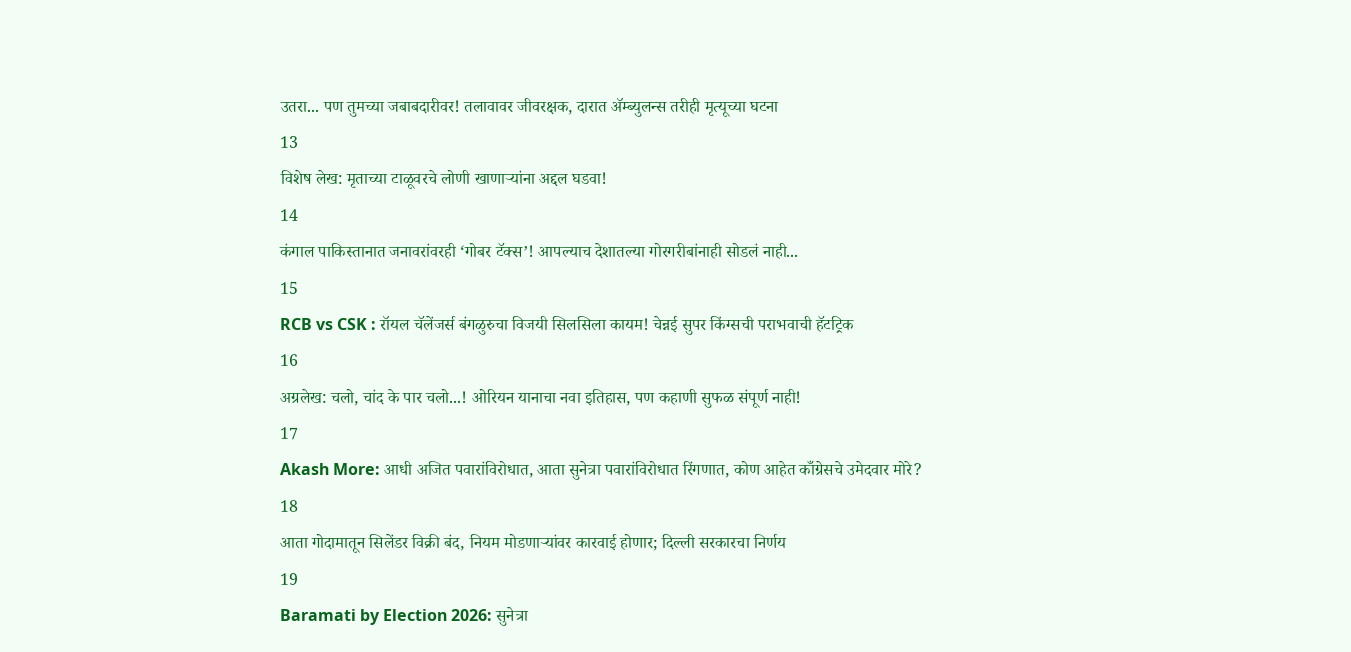उतरा... पण तुमच्या जबाबदारीवर! तलावावर जीवरक्षक, दारात ॲम्ब्युलन्स तरीही मृत्यूच्या घटना
13
विशेष लेख: मृताच्या टाळूवरचे लोणी खाणाऱ्यांना अद्दल घडवा!
14
कंगाल पाकिस्तानात जनावरांवरही ‘गोबर टॅक्स’! आपल्याच देशातल्या गोरगरीबांनाही सोडलं नाही...
15
RCB vs CSK : रॉयल चॅलेंजर्स बंगळुरुचा विजयी सिलसिला कायम! चेन्नई सुपर किंग्सची पराभवाची हॅटट्रिक
16
अग्रलेख: चलो, चांद के पार चलो...! ओरियन यानाचा नवा इतिहास, पण कहाणी सुफळ संपूर्ण नाही!
17
Akash More: आधी अजित पवारांविरोधात, आता सुनेत्रा पवारांविरोधात रिंगणात, कोण आहेत काँग्रेसचे उमेदवार मोरे?
18
आता गोदामातून सिलेंडर विक्री बंद, नियम मोडणाऱ्यांवर कारवाई होणार; दिल्ली सरकारचा निर्णय
19
Baramati by Election 2026: सुनेत्रा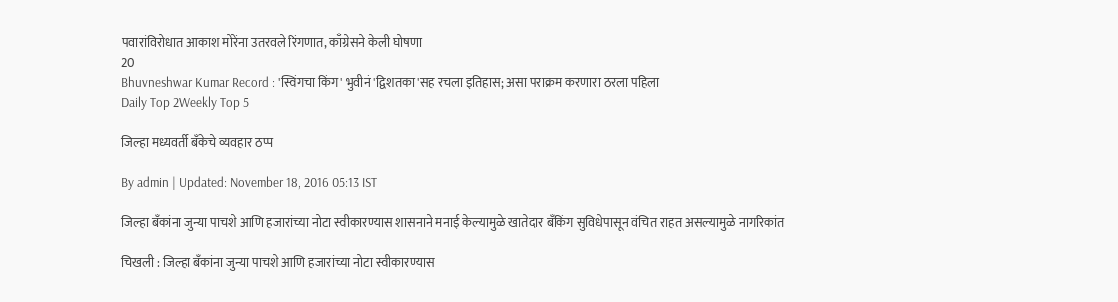पवारांविरोधात आकाश मोरेंना उतरवले रिंगणात, काँग्रेसने केली घोषणा
20
Bhuvneshwar Kumar Record : 'स्विंगचा किंग' भुवीनं 'द्विशतका'सह रचला इतिहास; असा पराक्रम करणारा ठरला पहिला
Daily Top 2Weekly Top 5

जिल्हा मध्यवर्ती बँकेचे व्यवहार ठप्प

By admin | Updated: November 18, 2016 05:13 IST

जिल्हा बँकांना जुन्या पाचशे आणि हजारांच्या नोटा स्वीकारण्यास शासनाने मनाई केल्यामुळे खातेदार बँकिंग सुविधेपासून वंचित राहत असल्यामुळे नागरिकांत

चिखली : जिल्हा बँकांना जुन्या पाचशे आणि हजारांच्या नोटा स्वीकारण्यास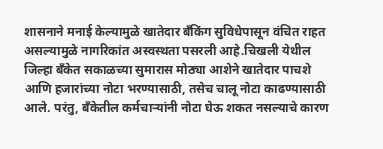शासनाने मनाई केल्यामुळे खातेदार बँकिंग सुविधेपासून वंचित राहत असल्यामुळे नागरिकांत अस्वस्थता पसरली आहे.चिखली येथील जिल्हा बँकेत सकाळच्या सुमारास मोठ्या आशेने खातेदार पाचशे आणि हजारांच्या नोटा भरण्यासाठी, तसेच चालू नोटा काढण्यासाठी आले. परंतु, बँकेतील कर्मचाऱ्यांनी नोटा घेऊ शकत नसल्याचे कारण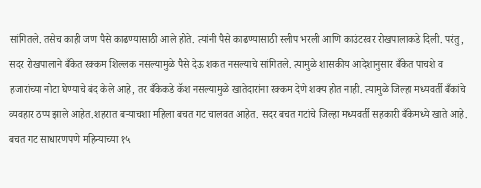सांगितले. तसेच काही जण पैसे काढण्यासाठी आले होते. त्यांनी पैसे काढण्यासाठी स्लीप भरली आणि काउंटरवर रोखपालाकडे दिली. परंतु, सदर रोखपालाने बँकेत रक्कम शिल्लक नसल्यामुळे पैसे देऊ शकत नसल्याचे सांगितले. त्यामुळे शासकीय आदेशानुसार बँकेत पाचशे व हजारांच्या नोटा घेण्याचे बंद केले आहे, तर बँकेकडे कॅश नसल्यामुळे खातेदारांना रक्कम देणे शक्य होत नाही. त्यामुळे जिल्हा मध्यवर्ती बँकांचे व्यवहार ठप्प झाले आहेत.शहरात बऱ्याचशा महिला बचत गट चालवत आहेत. सदर बचत गटांचे जिल्हा मध्यवर्ती सहकारी बँकेमध्ये खाते आहे. बचत गट साधारणपणे महिन्याच्या १५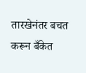तारखेनंतर बचत करून बँकेत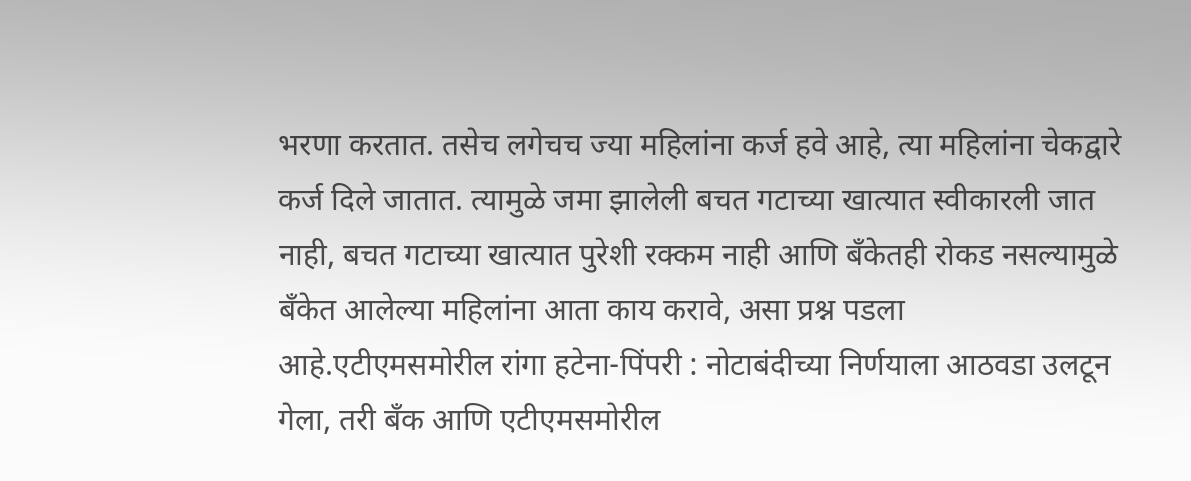भरणा करतात. तसेच लगेचच ज्या महिलांना कर्ज हवे आहे, त्या महिलांना चेकद्वारे कर्ज दिले जातात. त्यामुळे जमा झालेली बचत गटाच्या खात्यात स्वीकारली जात नाही, बचत गटाच्या खात्यात पुरेशी रक्कम नाही आणि बँकेतही रोकड नसल्यामुळे बँकेत आलेल्या महिलांना आता काय करावे, असा प्रश्न पडला आहे.एटीएमसमोरील रांगा हटेना-पिंपरी : नोटाबंदीच्या निर्णयाला आठवडा उलटून गेला, तरी बँक आणि एटीएमसमोरील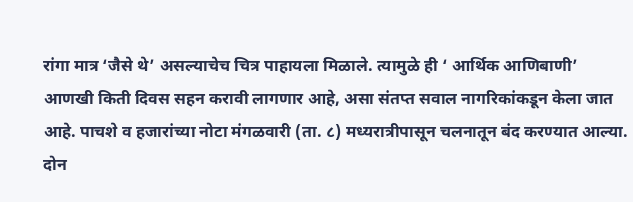रांगा मात्र ‘जैसे थे’ असल्याचेच चित्र पाहायला मिळाले. त्यामुळे ही ‘ आर्थिक आणिबाणी’ आणखी किती दिवस सहन करावी लागणार आहे, असा संतप्त सवाल नागरिकांकडून केला जात आहे. पाचशे व हजारांच्या नोटा मंगळवारी (ता. ८) मध्यरात्रीपासून चलनातून बंद करण्यात आल्या. दोन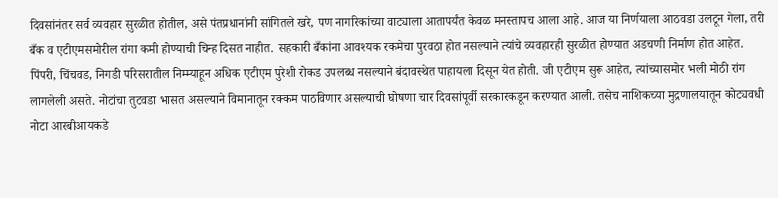दिवसांनंतर सर्व व्यवहार सुरळीत होतील, असे पंतप्रधानांनी सांगितले खरे, पण नागरिकांच्या वाट्याला आतापर्यंत केवळ मनस्तापच आला आहे. आज या निर्णयाला आठवडा उलटून गेला, तरी बँक व एटीएमसमोरील रांगा कमी होण्याची चिन्ह दिसत नाहीत. सहकारी बँकांना आवश्यक रकमेचा पुरवठा होत नसल्याने त्यांचे व्यवहारही सुरळीत होण्यात अडचणी निर्माण होत आहेत. पिंपरी, चिंचवड, निगडी परिसरातील निम्म्याहून अधिक एटीएम पुरेशी रोकड उपलब्ध नसल्याने बंदावस्थेत पाहायला दिसून येत होती. जी एटीएम सुरू आहेत, त्यांच्यासमोर भली मोठी रांग लागलेली असते. नोटांचा तुटवडा भासत असल्याने विमानातून रक्कम पाठविणार असल्याची घोषणा चार दिवसांपूर्वी सरकारकडून करण्यात आली. तसेच नाशिकच्या मुद्रणालयातून कोट्यवधी नोटा आरबीआयकडे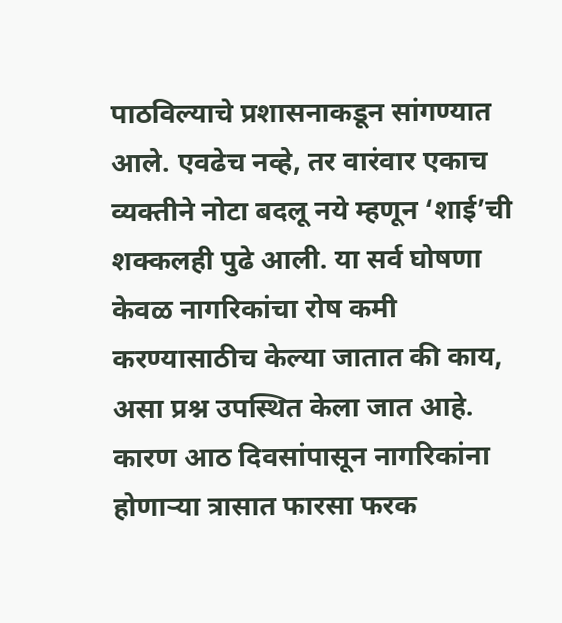पाठविल्याचे प्रशासनाकडून सांगण्यात आले. एवढेच नव्हे, तर वारंवार एकाच व्यक्तीने नोटा बदलू नये म्हणून ‘शाई’ची शक्कलही पुढे आली. या सर्व घोषणा केवळ नागरिकांचा रोष कमी करण्यासाठीच केल्या जातात की काय, असा प्रश्न उपस्थित केला जात आहे. कारण आठ दिवसांपासून नागरिकांना होणाऱ्या त्रासात फारसा फरक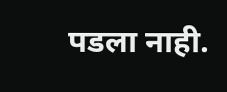पडला नाही.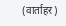(वार्ताहर)